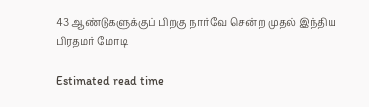43 ஆண்டுகளுக்குப் பிறகு நார்வே சென்ற முதல் இந்திய பிரதமர் மோடி

Estimated read time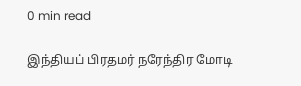0 min read

இந்தியப் பிரதமர் நரேந்திர மோடி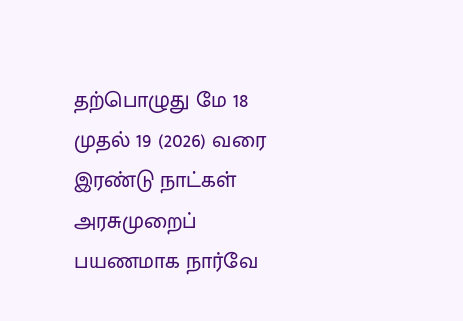தற்பொழுது மே 18 முதல் 19 (2026) வரை இரண்டு நாட்கள் அரசுமுறைப் பயணமாக நார்வே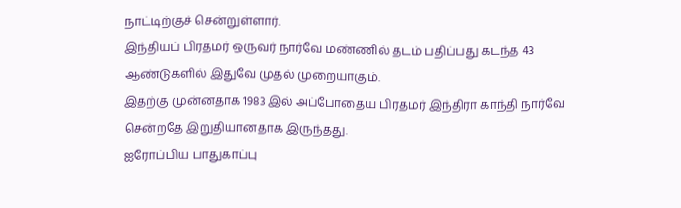நாட்டிற்குச் சென்றுள்ளார்.
இந்தியப் பிரதமர் ஒருவர் நார்வே மண்ணில் தடம் பதிப்பது கடந்த 43 ஆண்டுகளில் இதுவே முதல் முறையாகும்.
இதற்கு முன்னதாக 1983 இல் அப்போதைய பிரதமர் இந்திரா காந்தி நார்வே சென்றதே இறுதியானதாக இருந்தது.
ஐரோப்பிய பாதுகாப்பு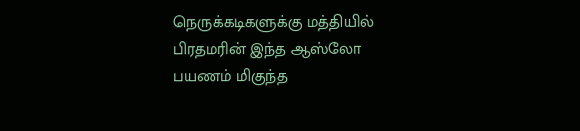நெருக்கடிகளுக்கு மத்தியில் பிரதமரின் இந்த ஆஸ்லோ பயணம் மிகுந்த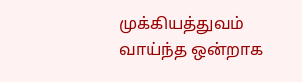முக்கியத்துவம் வாய்ந்த ஒன்றாக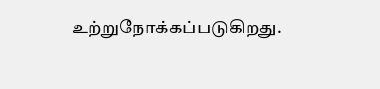உற்றுநோக்கப்படுகிறது.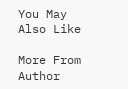You May Also Like

More From Author